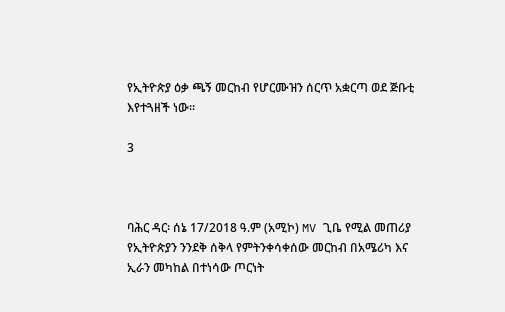የኢትዮጵያ ዕቃ ጫኝ መርከብ የሆርሙዝን ሰርጥ አቋርጣ ወደ ጅቡቲ እየተጓዘች ነው።

3



ባሕር ዳር፡ ሰኔ 17/2018 ዓ.ም (አሚኮ) MV ጊቤ የሚል መጠሪያ የኢትዮጵያን ንንደቅ ሰቅላ የምትንቀሳቀሰው መርከብ በአሜሪካ እና ኢራን መካከል በተነሳው ጦርነት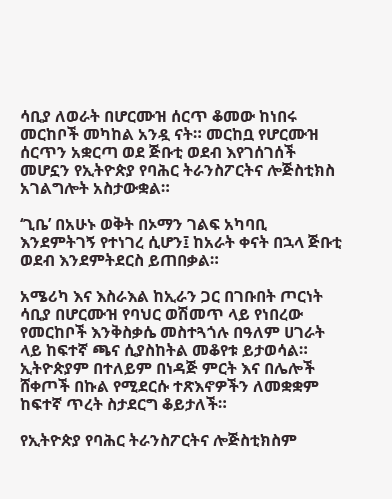ሳቢያ ለወራት በሆርሙዝ ሰርጥ ቆመው ከነበሩ መርከቦች መካከል አንዷ ናት። መርከቧ የሆርሙዝ ሰርጥን አቋርጣ ወደ ጅቡቲ ወደብ እየገሰገሰች መሆኗን የኢትዮጵያ የባሕር ትራንስፖርትና ሎጅስቲክስ አገልግሎት አስታውቋል።

‘ጊቤ’ በአሁኑ ወቅት በኦማን ገልፍ አካባቢ እንደምትገኝ የተነገረ ሲሆን፤ ከአራት ቀናት በኋላ ጅቡቲ ወደብ እንደምትደርስ ይጠበቃል።

አሜሪካ እና እስራእል ከኢራን ጋር በገቡበት ጦርነት ሳቢያ በሆርሙዝ የባህር ወሽመጥ ላይ የነበረው የመርከቦች እንቅስቃሴ መስተጓጎሉ በዓለም ሀገራት ላይ ከፍተኛ ጫና ሲያስከትል መቆየቱ ይታወሳል። ኢትዮጵያም በተለይም በነዳጅ ምርት እና በሌሎች ሸቀጦች በኩል የሚደርሱ ተጽእኖዎችን ለመቋቋም ከፍተኛ ጥረት ስታደርግ ቆይታለች።

የኢትዮጵያ የባሕር ትራንስፖርትና ሎጅስቲክስም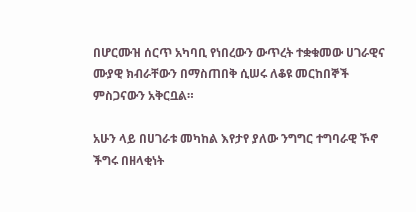በሆርሙዝ ሰርጥ አካባቢ የነበረውን ውጥረት ተቋቁመው ሀገራዊና ሙያዊ ክብራቸውን በማስጠበቅ ሲሠሩ ለቆዩ መርከበኞች ምስጋናውን አቅርቧል።

አሁን ላይ በሀገራቱ መካከል እየታየ ያለው ንግግር ተግባራዊ ኾኖ ችግሩ በዘላቂነት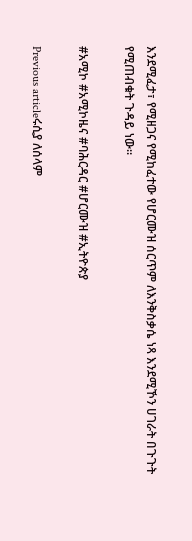እንደሚፈታ፣ የሚዘጋና የሚከፈተው የሆርሙዝ ሰርጥም ለእንቅስቃሴ ነጻ እንደሚኾን ሀገራት በጉጉት የሚጠብቁት ጉዳይ ነው።

#አሚኮ #አሚኮዜና #ባሕርዳር #ሆርሙዝ #ኢትዮጵያ

Previous articleሩሲያ ለሰላም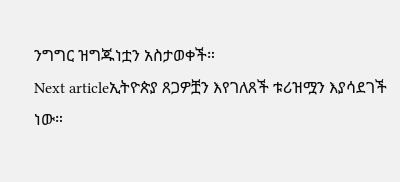ንግግር ዝግጁነቷን አስታወቀች።
Next articleኢትዮጵያ ጸጋዎቿን እየገለጸች ቱሪዝሟን እያሳደገች ነው።